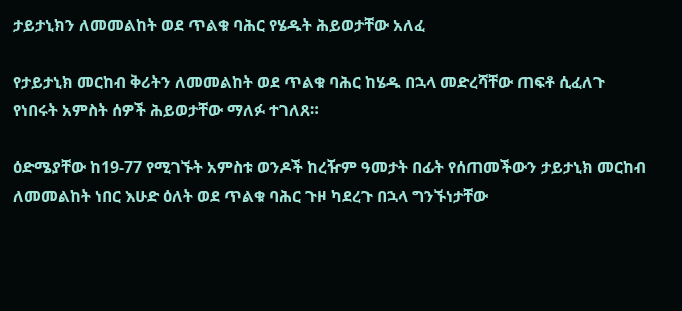ታይታኒክን ለመመልከት ወደ ጥልቁ ባሕር የሄዱት ሕይወታቸው አለፈ

የታይታኒክ መርከብ ቅሪትን ለመመልከት ወደ ጥልቁ ባሕር ከሄዱ በኋላ መድረሻቸው ጠፍቶ ሲፈለጉ የነበሩት አምስት ሰዎች ሕይወታቸው ማለፉ ተገለጸ።

ዕድሜያቸው ከ19-77 የሚገኙት አምስቱ ወንዶች ከረዥም ዓመታት በፊት የሰጠመችውን ታይታኒክ መርከብ ለመመልከት ነበር እሁድ ዕለት ወደ ጥልቁ ባሕር ጉዞ ካደረጉ በኋላ ግንኙነታቸው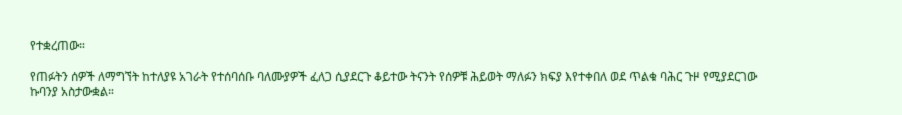የተቋረጠው።

የጠፉትን ሰዎች ለማግኘት ከተለያዩ አገራት የተሰባሰቡ ባለሙያዎች ፈለጋ ሲያደርጉ ቆይተው ትናንት የሰዎቹ ሕይወት ማለፉን ክፍያ እየተቀበለ ወደ ጥልቁ ባሕር ጉዞ የሚያደርገው ኩባንያ አስታውቋል።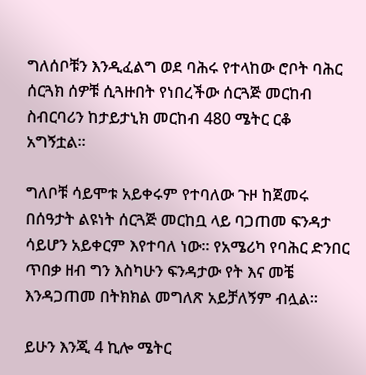ግለሰቦቹን እንዲፈልግ ወደ ባሕሩ የተላከው ሮቦት ባሕር ሰርጓክ ሰዎቹ ሲጓዙበት የነበረችው ሰርጓጅ መርከብ ስብርባሪን ከታይታኒክ መርከብ 480 ሜትር ርቆ አግኝቷል።

ግለቦቹ ሳይሞቱ አይቀሩም የተባለው ጉዞ ከጀመሩ በሰዓታት ልዩነት ሰርጓጅ መርከቧ ላይ ባጋጠመ ፍንዳታ ሳይሆን አይቀርም እየተባለ ነው። የአሜሪካ የባሕር ድንበር ጥበቃ ዘብ ግን እስካሁን ፍንዳታው የት እና መቼ እንዳጋጠመ በትክክል መግለጽ አይቻለኝም ብሏል።

ይሁን እንጂ 4 ኪሎ ሜትር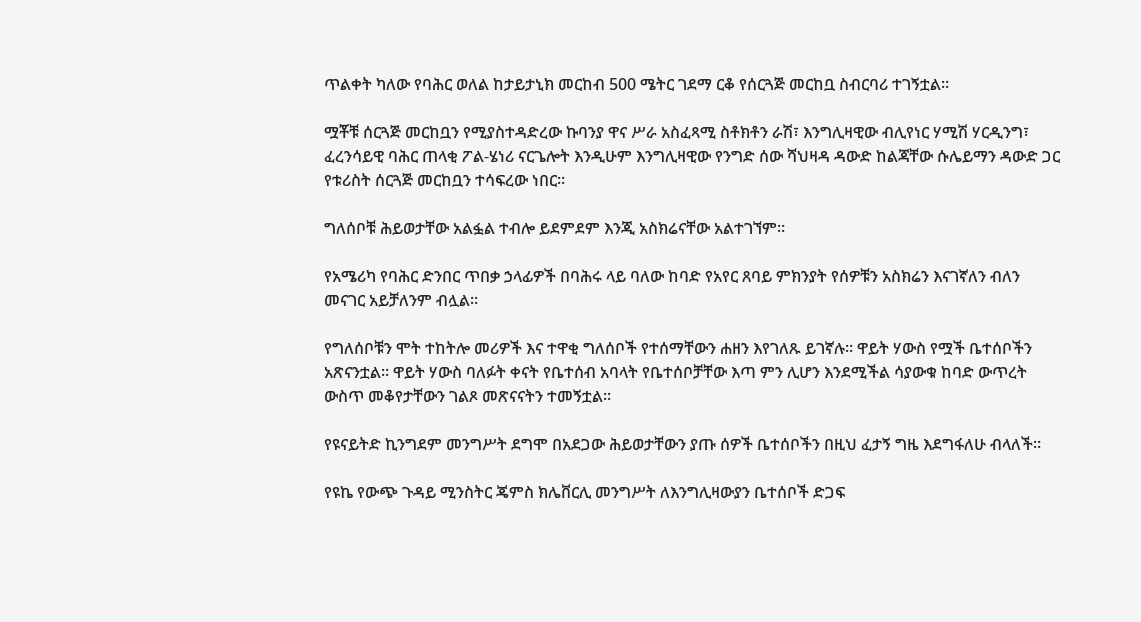ጥልቀት ካለው የባሕር ወለል ከታይታኒክ መርከብ 500 ሜትር ገደማ ርቆ የሰርጓጅ መርከቧ ስብርባሪ ተገኝቷል።

ሟቾቹ ሰርጓጅ መርከቧን የሚያስተዳድረው ኩባንያ ዋና ሥራ አስፈጻሚ ስቶክቶን ራሽ፣ እንግሊዛዊው ብሊየነር ሃሚሽ ሃርዲንግ፣ ፈረንሳይዊ ባሕር ጠላቂ ፖል-ሄነሪ ናርጌሎት እንዲሁም እንግሊዛዊው የንግድ ሰው ሻህዛዳ ዳውድ ከልጃቸው ሱሌይማን ዳውድ ጋር የቱሪስት ሰርጓጅ መርከቧን ተሳፍረው ነበር።

ግለሰቦቹ ሕይወታቸው አልፏል ተብሎ ይደምደም እንጂ አስክሬናቸው አልተገኘም።

የአሜሪካ የባሕር ድንበር ጥበቃ ኃላፊዎች በባሕሩ ላይ ባለው ከባድ የአየር ጸባይ ምክንያት የሰዎቹን አስክሬን እናገኛለን ብለን መናገር አይቻለንም ብሏል።

የግለሰቦቹን ሞት ተከትሎ መሪዎች እና ተዋቂ ግለሰቦች የተሰማቸውን ሐዘን እየገለጹ ይገኛሉ። ዋይት ሃውስ የሟች ቤተሰቦችን አጽናንቷል። ዋይት ሃውስ ባለፉት ቀናት የቤተሰብ አባላት የቤተሰቦቻቸው እጣ ምን ሊሆን እንደሚችል ሳያውቁ ከባድ ውጥረት ውስጥ መቆየታቸውን ገልጾ መጽናናትን ተመኝቷል።

የዩናይትድ ኪንግደም መንግሥት ደግሞ በአደጋው ሕይወታቸውን ያጡ ሰዎች ቤተሰቦችን በዚህ ፈታኝ ግዜ እደግፋለሁ ብላለች።

የዩኬ የውጭ ጉዳይ ሚንስትር ጄምስ ክሌቨርሊ መንግሥት ለእንግሊዛውያን ቤተሰቦች ድጋፍ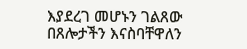እያደረገ መሆኑን ገልጸው በጸሎታችን እናስባቸዋለን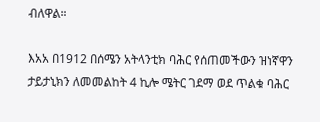ብለዋል።

እአአ በ1912 በሰሜን አትላንቲክ ባሕር የሰጠመችውን ዝነኛዋን ታይታኒክን ለመመልከት 4 ኪሎ ሜትር ገደማ ወደ ጥልቁ ባሕር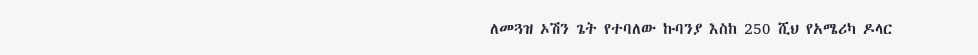ለመጓዝ ኦሽን ጌት የተባለው ኩባንያ እስከ 250 ሺህ የአሜሪካ ዶላር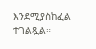እንደሚያስከፈል ተገልጿል።